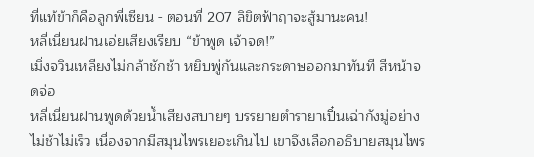ที่แท้ข้าก็คือลูกพี่เซียน - ตอนที่ 207 ลิขิตฟ้าฤาจะสู้มานะคน!
หลี่เนี่ยนฝานเอ่ยเสียงเรียบ “ข้าพูด เจ้าจด!”
เมิ่งจวินเหลียงไม่กล้าชักช้า หยิบพู่กันและกระดาษออกมาทันที สีหน้าจดจ่อ
หลี่เนี่ยนฝานพูดด้วยน้ำเสียงสบายๆ บรรยายตำรายาเปิ๋นเฉ่ากังมู่อย่างไม่ช้าไม่เร็ว เนื่องจากมีสมุนไพรเยอะเกินไป เขาจึงเลือกอธิบายสมุนไพร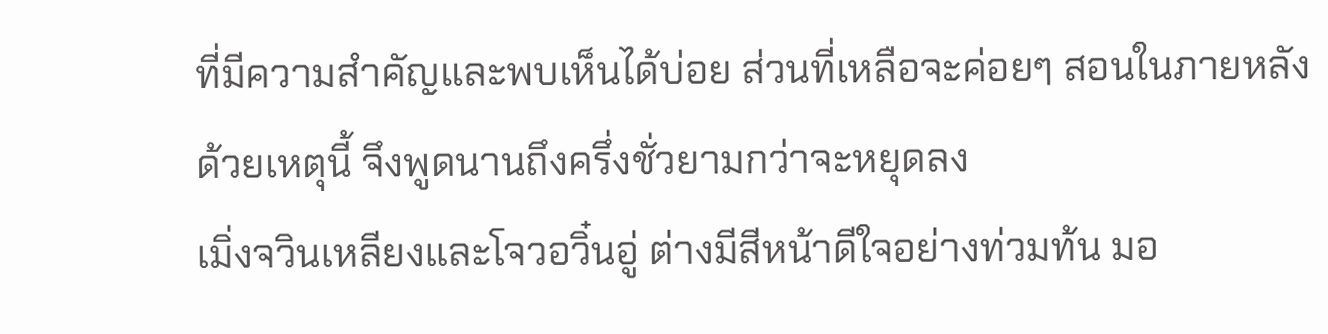ที่มีความสำคัญและพบเห็นได้บ่อย ส่วนที่เหลือจะค่อยๆ สอนในภายหลัง
ด้วยเหตุนี้ จึงพูดนานถึงครึ่งชั่วยามกว่าจะหยุดลง
เมิ่งจวินเหลียงและโจวอวิ๋นอู่ ต่างมีสีหน้าดีใจอย่างท่วมท้น มอ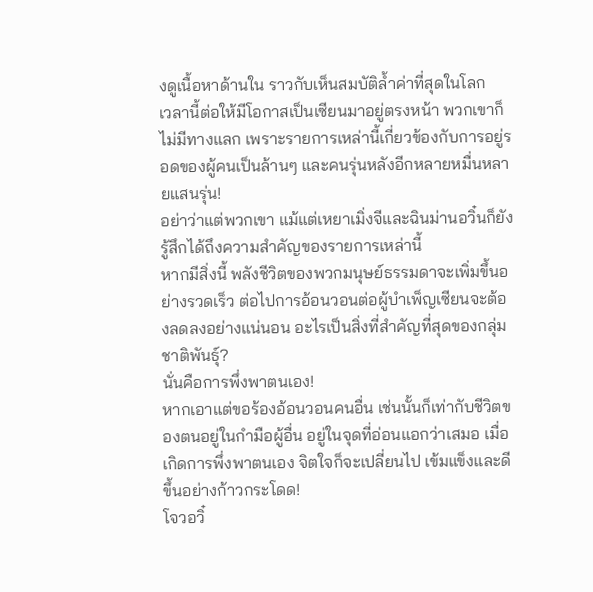งดูเนื้อหาด้านใน ราวกับเห็นสมบัติล้ำค่าที่สุดในโลก
เวลานี้ต่อให้มีโอกาสเป็นเซียนมาอยู่ตรงหน้า พวกเขาก็ไม่มีทางแลก เพราะรายการเหล่านี้เกี่ยวข้องกับการอยู่รอดของผู้คนเป็นล้านๆ และคนรุ่นหลังอีกหลายหมื่นหลายแสนรุ่น!
อย่าว่าแต่พวกเขา แม้แต่เหยาเมิ่งจีและฉินม่านอวิ๋นก็ยังรู้สึกได้ถึงความสำคัญของรายการเหล่านี้
หากมีสิ่งนี้ พลังชีวิตของพวกมนุษย์ธรรมดาจะเพิ่มขึ้นอย่างรวดเร็ว ต่อไปการอ้อนวอนต่อผู้บำเพ็ญเซียนจะต้องลดลงอย่างแน่นอน อะไรเป็นสิ่งที่สำคัญที่สุดของกลุ่มชาติพันธุ์?
นั่นคือการพึ่งพาตนเอง!
หากเอาแต่ขอร้องอ้อนวอนคนอื่น เช่นนั้นก็เท่ากับชีวิตของตนอยู่ในกำมือผู้อื่น อยู่ในจุดที่อ่อนแอกว่าเสมอ เมื่อเกิดการพึ่งพาตนเอง จิตใจก็จะเปลี่ยนไป เข้มแข็งและดีขึ้นอย่างก้าวกระโดด!
โจวอวิ๋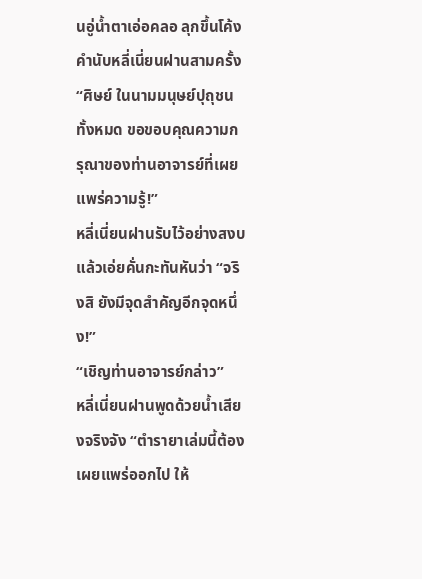นอู่น้ำตาเอ่อคลอ ลุกขึ้นโค้งคำนับหลี่เนี่ยนฝานสามครั้ง “ศิษย์ ในนามมนุษย์ปุถุชนทั้งหมด ขอขอบคุณความกรุณาของท่านอาจารย์ที่เผยแพร่ความรู้!”
หลี่เนี่ยนฝานรับไว้อย่างสงบ แล้วเอ่ยคั่นกะทันหันว่า “จริงสิ ยังมีจุดสำคัญอีกจุดหนึ่ง!”
“เชิญท่านอาจารย์กล่าว”
หลี่เนี่ยนฝานพูดด้วยน้ำเสียงจริงจัง “ตำรายาเล่มนี้ต้องเผยแพร่ออกไป ให้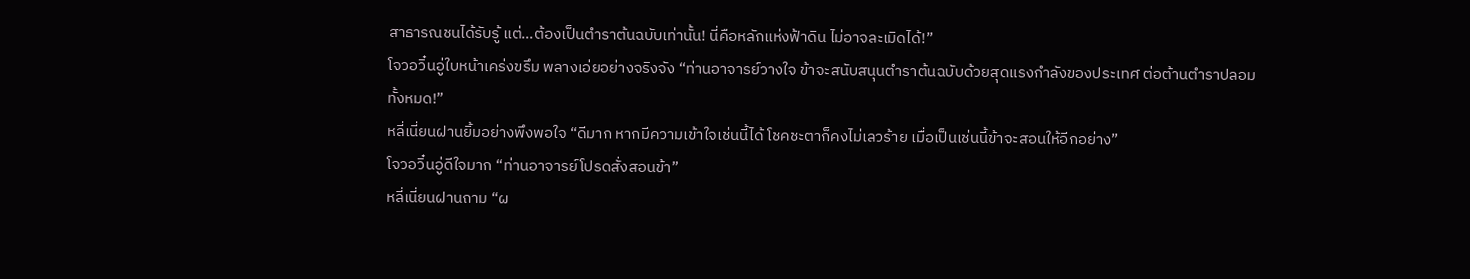สาธารณชนได้รับรู้ แต่…ต้องเป็นตำราต้นฉบับเท่านั้น! นี่คือหลักแห่งฟ้าดิน ไม่อาจละเมิดได้!”
โจวอวิ๋นอู่ใบหน้าเคร่งขรึม พลางเอ่ยอย่างจริงจัง “ท่านอาจารย์วางใจ ข้าจะสนับสนุนตำราต้นฉบับด้วยสุดแรงกำลังของประเทศ ต่อต้านตำราปลอมทั้งหมด!”
หลี่เนี่ยนฝานยิ้มอย่างพึงพอใจ “ดีมาก หากมีความเข้าใจเช่นนี้ได้ โชคชะตาก็คงไม่เลวร้าย เมื่อเป็นเช่นนี้ข้าจะสอนให้อีกอย่าง”
โจวอวิ๋นอู่ดีใจมาก “ท่านอาจารย์โปรดสั่งสอนข้า”
หลี่เนี่ยนฝานถาม “ผ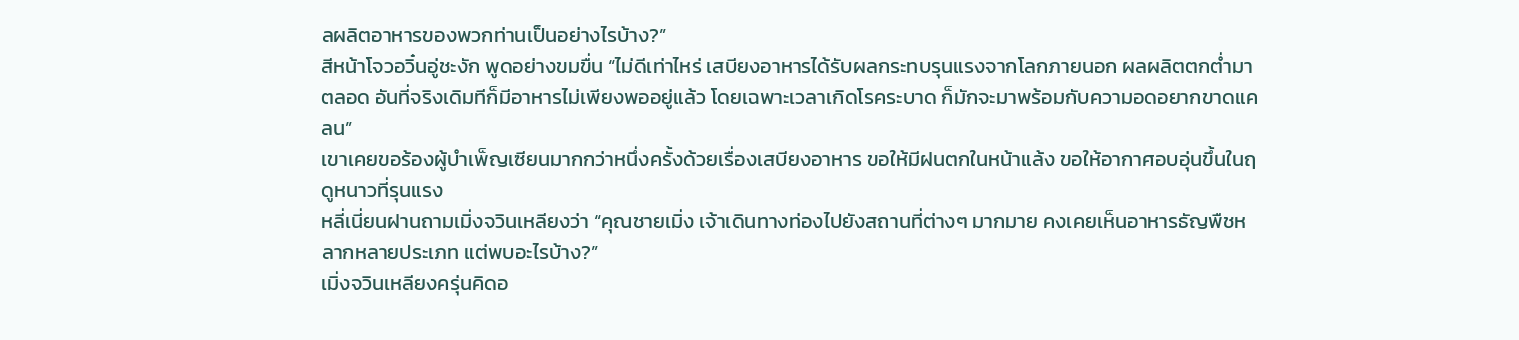ลผลิตอาหารของพวกท่านเป็นอย่างไรบ้าง?”
สีหน้าโจวอวิ๋นอู่ชะงัก พูดอย่างขมขื่น “ไม่ดีเท่าไหร่ เสบียงอาหารได้รับผลกระทบรุนแรงจากโลกภายนอก ผลผลิตตกต่ำมาตลอด อันที่จริงเดิมทีก็มีอาหารไม่เพียงพออยู่แล้ว โดยเฉพาะเวลาเกิดโรคระบาด ก็มักจะมาพร้อมกับความอดอยากขาดแคลน”
เขาเคยขอร้องผู้บำเพ็ญเซียนมากกว่าหนึ่งครั้งด้วยเรื่องเสบียงอาหาร ขอให้มีฝนตกในหน้าแล้ง ขอให้อากาศอบอุ่นขึ้นในฤดูหนาวที่รุนแรง
หลี่เนี่ยนฝานถามเมิ่งจวินเหลียงว่า “คุณชายเมิ่ง เจ้าเดินทางท่องไปยังสถานที่ต่างๆ มากมาย คงเคยเห็นอาหารธัญพืชหลากหลายประเภท แต่พบอะไรบ้าง?”
เมิ่งจวินเหลียงครุ่นคิดอ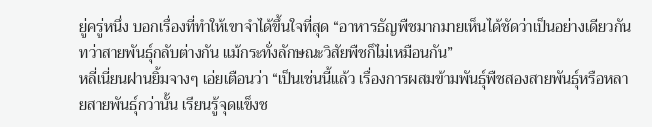ยู่ครู่หนึ่ง บอกเรื่องที่ทำให้เขาจำได้ขึ้นใจที่สุด “อาหารธัญพืชมากมายเห็นได้ชัดว่าเป็นอย่างเดียวกัน ทว่าสายพันธุ์กลับต่างกัน แม้กระทั่งลักษณะวิสัยพืชก็ไม่เหมือนกัน”
หลี่เนี่ยนฝานยิ้มจางๆ เอ่ยเตือนว่า “เป็นเช่นนี้แล้ว เรื่องการผสมข้ามพันธุ์พืชสองสายพันธุ์หรือหลายสายพันธุ์กว่านั้น เรียนรู้จุดแข็งช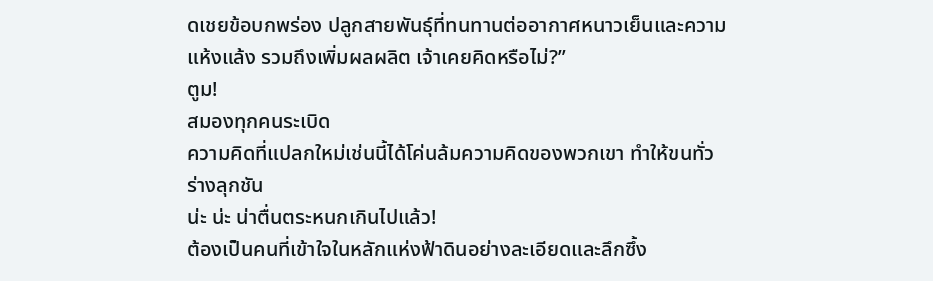ดเชยข้อบกพร่อง ปลูกสายพันธุ์ที่ทนทานต่ออากาศหนาวเย็นและความแห้งแล้ง รวมถึงเพิ่มผลผลิต เจ้าเคยคิดหรือไม่?”
ตูม!
สมองทุกคนระเบิด
ความคิดที่แปลกใหม่เช่นนี้ได้โค่นล้มความคิดของพวกเขา ทำให้ขนทั่วร่างลุกชัน
น่ะ น่ะ น่าตื่นตระหนกเกินไปแล้ว!
ต้องเป็นคนที่เข้าใจในหลักแห่งฟ้าดินอย่างละเอียดและลึกซึ้ง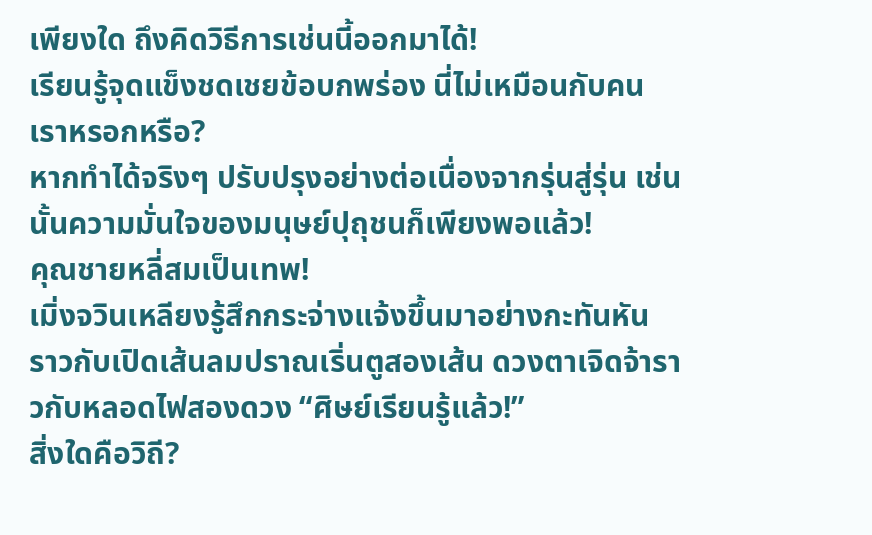เพียงใด ถึงคิดวิธีการเช่นนี้ออกมาได้!
เรียนรู้จุดแข็งชดเชยข้อบกพร่อง นี่ไม่เหมือนกับคนเราหรอกหรือ?
หากทำได้จริงๆ ปรับปรุงอย่างต่อเนื่องจากรุ่นสู่รุ่น เช่นนั้นความมั่นใจของมนุษย์ปุถุชนก็เพียงพอแล้ว!
คุณชายหลี่สมเป็นเทพ!
เมิ่งจวินเหลียงรู้สึกกระจ่างแจ้งขึ้นมาอย่างกะทันหัน ราวกับเปิดเส้นลมปราณเริ่นตูสองเส้น ดวงตาเจิดจ้าราวกับหลอดไฟสองดวง “ศิษย์เรียนรู้แล้ว!”
สิ่งใดคือวิถี?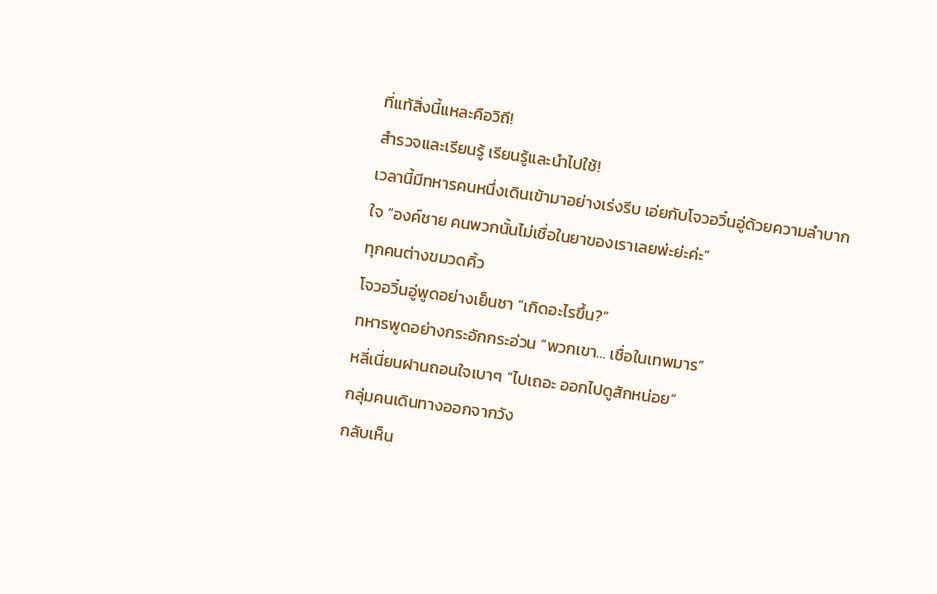ที่แท้สิ่งนี้แหละคือวิถี!
สำรวจและเรียนรู้ เรียนรู้และนำไปใช้!
เวลานี้มีทหารคนหนึ่งเดินเข้ามาอย่างเร่งรีบ เอ่ยกับโจวอวิ๋นอู่ด้วยความลำบากใจ “องค์ชาย คนพวกนั้นไม่เชื่อในยาของเราเลยพ่ะย่ะค่ะ”
ทุกคนต่างขมวดคิ้ว
โจวอวิ๋นอู่พูดอย่างเย็นชา “เกิดอะไรขึ้น?”
ทหารพูดอย่างกระอักกระอ่วน “พวกเขา… เชื่อในเทพมาร”
หลี่เนี่ยนฝานถอนใจเบาๆ “ไปเถอะ ออกไปดูสักหน่อย”
กลุ่มคนเดินทางออกจากวัง
กลับเห็น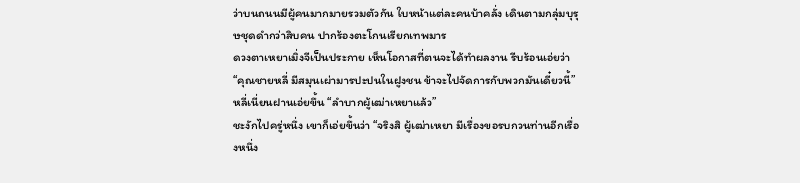ว่าบนถนนมีผู้คนมากมายรวมตัวกัน ใบหน้าแต่ละคนบ้าคลั่ง เดินตามกลุ่มบุรุษชุดดำกว่าสิบคน ปากร้องตะโกนเรียกเทพมาร
ดวงตาเหยาเมิ่งจีเป็นประกาย เห็นโอกาสที่ตนจะได้ทำผลงาน รีบร้อนเอ่ยว่า “คุณชายหลี่ มีสมุนเผ่ามารปะปนในฝูงชน ข้าจะไปจัดการกับพวกมันเดี๋ยวนี้”
หลี่เนี่ยนฝานเอ่ยขึ้น “ลำบากผู้เฒ่าเหยาแล้ว”
ชะงักไปครู่หนึ่ง เขาก็เอ่ยขึ้นว่า “จริงสิ ผู้เฒ่าเหยา มีเรื่องขอรบกวนท่านอีกเรื่องหนึ่ง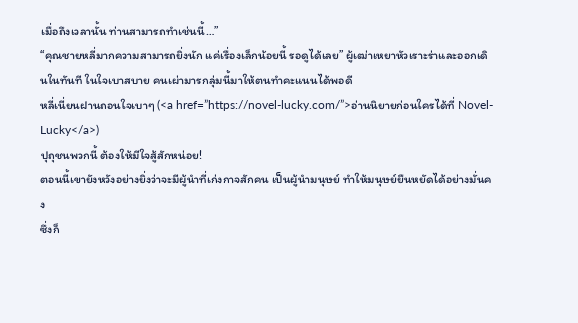เมื่อถึงเวลานั้น ท่านสามารถทำเช่นนี้…”
“คุณชายหลี่มากความสามารถยิ่งนัก แค่เรื่องเล็กน้อยนี้ รอดูได้เลย” ผู้เฒ่าเหยาหัวเราะร่าและออกเดินในทันที ในใจเบาสบาย คนเผ่ามารกลุ่มนี้มาให้ตนทำคะแนนได้พอดี
หลี่เนี่ยนฝานถอนใจเบาๆ (<a href=”https://novel-lucky.com/”>อ่านนิยายก่อนใครได้ที่ Novel-Lucky</a>)
ปุถุชนพวกนี้ ต้องให้มีใจสู้สักหน่อย!
ตอนนี้เขายังหวังอย่างยิ่งว่าจะมีผู้นำที่เก่งกาจสักคน เป็นผู้นำมนุษย์ ทำให้มนุษย์ยืนหยัดได้อย่างมั่นคง
ซึ่งก็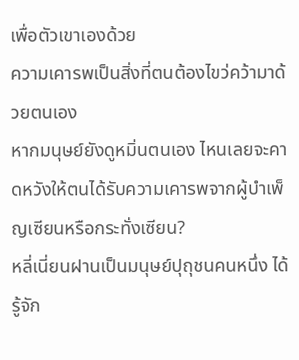เพื่อตัวเขาเองด้วย
ความเคารพเป็นสิ่งที่ตนต้องไขว่คว้ามาด้วยตนเอง
หากมนุษย์ยังดูหมิ่นตนเอง ไหนเลยจะคาดหวังให้ตนได้รับความเคารพจากผู้บำเพ็ญเซียนหรือกระทั่งเซียน?
หลี่เนี่ยนฝานเป็นมนุษย์ปุถุชนคนหนึ่ง ได้รู้จัก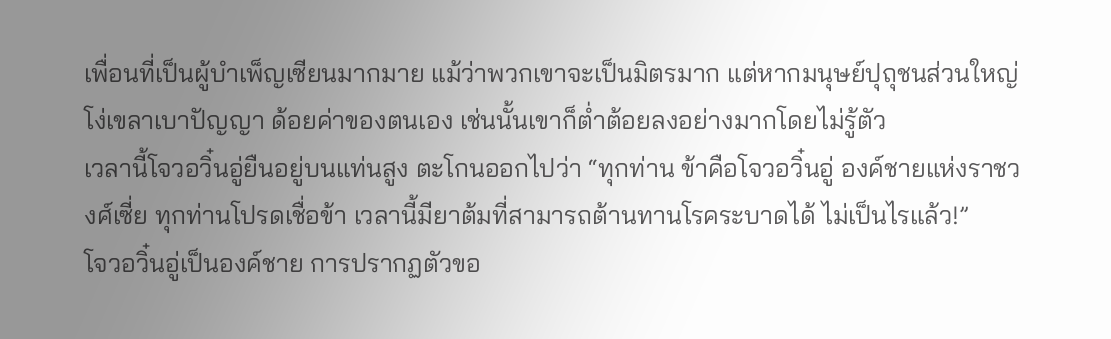เพื่อนที่เป็นผู้บำเพ็ญเซียนมากมาย แม้ว่าพวกเขาจะเป็นมิตรมาก แต่หากมนุษย์ปุถุชนส่วนใหญ่โง่เขลาเบาปัญญา ด้อยค่าของตนเอง เช่นนั้นเขาก็ต่ำต้อยลงอย่างมากโดยไม่รู้ตัว
เวลานี้โจวอวิ๋นอู่ยืนอยู่บนแท่นสูง ตะโกนออกไปว่า “ทุกท่าน ข้าคือโจวอวิ๋นอู่ องค์ชายแห่งราชวงศ์เซี่ย ทุกท่านโปรดเชื่อข้า เวลานี้มียาต้มที่สามารถต้านทานโรคระบาดได้ ไม่เป็นไรแล้ว!”
โจวอวิ๋นอู่เป็นองค์ชาย การปรากฏตัวขอ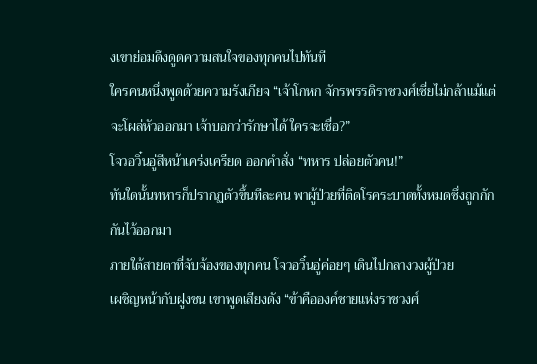งเขาย่อมดึงดูดความสนใจของทุกคนไปทันที
ใครคนหนึ่งพูดด้วยความรังเกียจ “เจ้าโกหก จักรพรรดิราชวงศ์เซี่ยไม่กล้าแม้แต่จะโผล่หัวออกมา เจ้าบอกว่ารักษาได้ ใครจะเชื่อ?”
โจวอวิ๋นอู่สีหน้าเคร่งเครียด ออกคำสั่ง “ทหาร ปล่อยตัวคน!”
ทันใดนั้นทหารก็ปรากฏตัวขึ้นทีละคน พาผู้ป่วยที่ติดโรคระบาดทั้งหมดซึ่งถูกกักกันไว้ออกมา
ภายใต้สายตาที่จับจ้องของทุกคน โจวอวิ๋นอู่ค่อยๆ เดินไปกลางวงผู้ป่วย
เผชิญหน้ากับฝูงชน เขาพูดเสียงดัง “ข้าคือองค์ชายแห่งราชวงศ์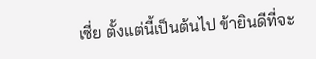เซี่ย ตั้งแต่นี้เป็นต้นไป ข้ายินดีที่จะ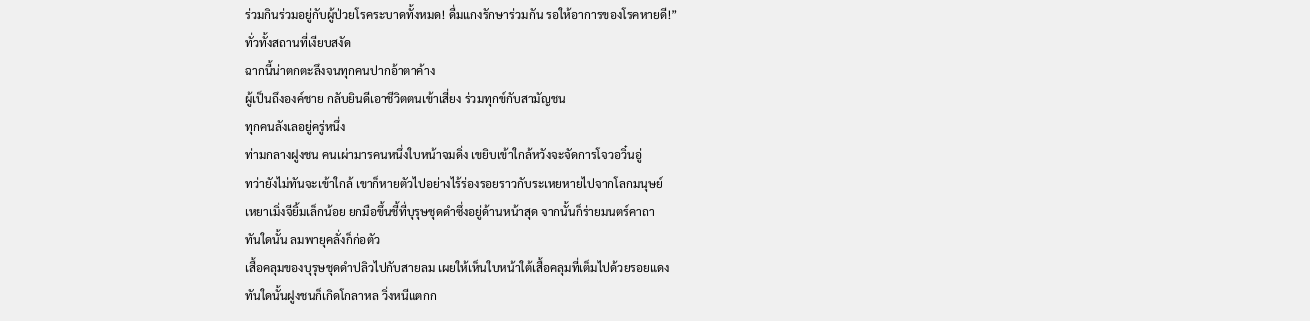ร่วมกินร่วมอยู่กับผู้ป่วยโรคระบาดทั้งหมด! ดื่มแกงรักษาร่วมกัน รอให้อาการของโรคหายดี!”
ทั่วทั้งสถานที่เงียบสงัด
ฉากนี้น่าตกตะลึงจนทุกคนปากอ้าตาค้าง
ผู้เป็นถึงองค์ชาย กลับยินดีเอาชีวิตตนเข้าเสี่ยง ร่วมทุกข์กับสามัญชน
ทุกคนลังเลอยู่ครู่หนึ่ง
ท่ามกลางฝูงชน คนเผ่ามารคนหนึ่งใบหน้าจมดิ่ง เขยิบเข้าใกล้หวังจะจัดการโจวอวิ๋นอู่
ทว่ายังไม่ทันจะเข้าใกล้ เขาก็หายตัวไปอย่างไร้ร่องรอยราวกับระเหยหายไปจากโลกมนุษย์
เหยาเมิ่งจียิ้มเล็กน้อย ยกมือขึ้นชี้ที่บุรุษชุดดำซึ่งอยู่ด้านหน้าสุด จากนั้นก็ร่ายมนตร์คาถา
ทันใดนั้น ลมพายุคลั่งก็ก่อตัว
เสื้อคลุมของบุรุษชุดดำปลิวไปกับสายลม เผยให้เห็นใบหน้าใต้เสื้อคลุมที่เต็มไปด้วยรอยแดง
ทันใดนั้นฝูงชนก็เกิดโกลาหล วิ่งหนีแตกก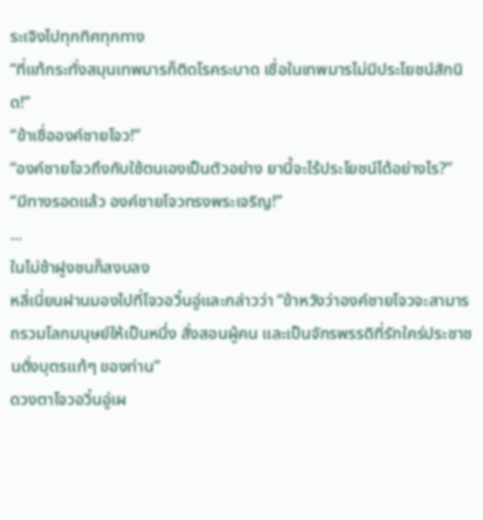ระเจิงไปทุกทิศทุกทาง
“ที่แท้กระทั่งสมุนเทพมารก็ติดโรคระบาด เชื่อในเทพมารไม่มีประโยชน์สักนิด!”
“ข้าเชื่อองค์ชายโจว!”
“องค์ชายโจวถึงกับใช้ตนเองเป็นตัวอย่าง ยานี้จะไร้ประโยชน์ได้อย่างไร?”
“มีทางรอดแล้ว องค์ชายโจวทรงพระเจริญ!”
...
ในไม่ช้าฝูงชนก็สงบลง
หลี่เนี่ยนฝานมองไปที่โจวอวิ๋นอู่และกล่าวว่า “ข้าหวังว่าองค์ชายโจวจะสามารถรวมโลกมนุษย์ให้เป็นหนึ่ง สั่งสอนผู้คน และเป็นจักรพรรดิที่รักใคร่ประชาชนดั่งบุตรแท้ๆ ของท่าน”
ดวงตาโจวอวิ๋นอู่เผ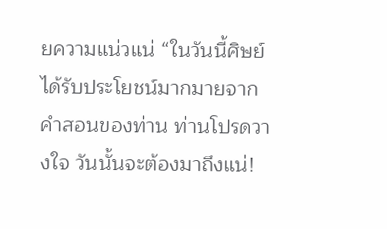ยความแน่วแน่ “ในวันนี้ศิษย์ได้รับประโยชน์มากมายจากคำสอนของท่าน ท่านโปรดวางใจ วันนั้นจะต้องมาถึงแน่!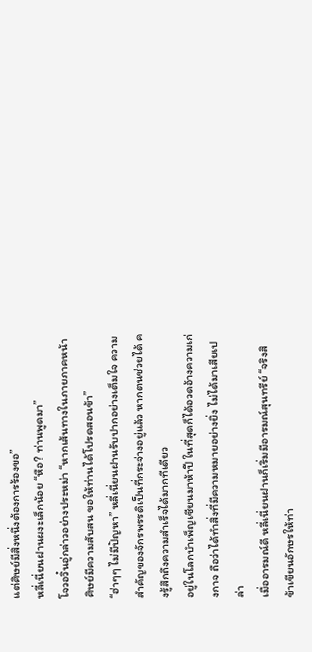แต่ศิษย์มีสิ่งหนึ่งต้องการร้องขอ”
หลี่เนี่ยนฝานผงะเล็กน้อย “หือ? ท่านพูดมา”
โจวอวิ๋นอู่กล่าวอย่างประหม่า “หากเส้นทางในภายภาคหน้า ศิษย์มีความสับสน ขอให้ท่านได้โปรดสอนข้า”
“ฮ่าๆๆ ไม่มีปัญหา” หลี่เนี่ยนฝานรับปากอย่างเต็มใจ ความสำคัญของจักรพรรดิเป็นที่กระจ่างอยู่แล้ว หากตนช่วยได้ คงรู้สึกถึงความสำเร็จได้มากทีเดียว
อยู่ในโลกบำเพ็ญเซียนมาห้าปี ในที่สุดก็ได้อวดอ้างความเก่งกาจ ถือว่าได้ทำสิ่งที่มีความหมายอย่างยิ่ง ไม่ได้มาเสียเปล่า
เมื่ออารมณ์ดี หลี่เนี่ยนฝานก็เริ่มมีอารมณ์สุนทรีย์ “จริงสิ ข้าเขียนอักษรให้ท่า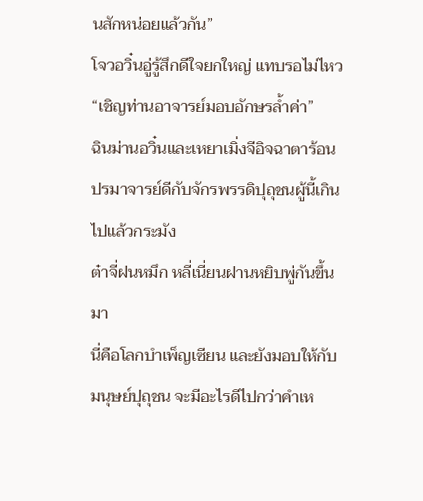นสักหน่อยแล้วกัน”
โจวอวิ๋นอู่รู้สึกดีใจยกใหญ่ แทบรอไม่ไหว “เชิญท่านอาจารย์มอบอักษรล้ำค่า”
ฉินม่านอวิ๋นและเหยาเมิ่งจีอิจฉาตาร้อน ปรมาจารย์ดีกับจักรพรรดิปุถุชนผู้นี้เกินไปแล้วกระมัง
ต๋าจี่ฝนหมึก หลี่เนี่ยนฝานหยิบพู่กันขึ้นมา
นี่คือโลกบำเพ็ญเซียน และยังมอบให้กับมนุษย์ปุถุชน จะมีอะไรดีไปกว่าคำเห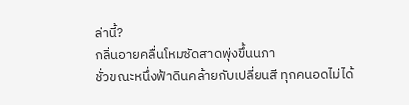ล่านี้?
กลิ่นอายคลื่นโหมซัดสาดพุ่งขึ้นนภา
ชั่วขณะหนึ่งฟ้าดินคล้ายกับเปลี่ยนสี ทุกคนอดไม่ได้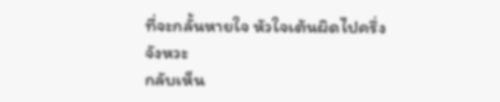ที่จะกลั้นหายใจ หัวใจเต้นผิดไปครึ่งจังหวะ
กลับเห็น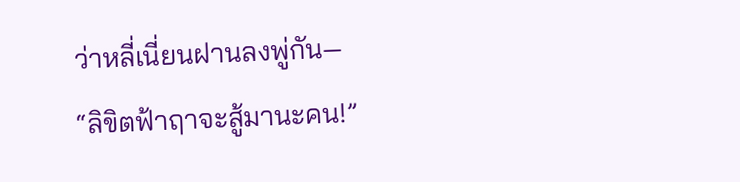ว่าหลี่เนี่ยนฝานลงพู่กัน—
“ลิขิตฟ้าฤาจะสู้มานะคน!”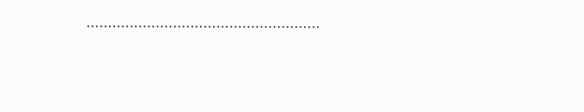………………………………………………